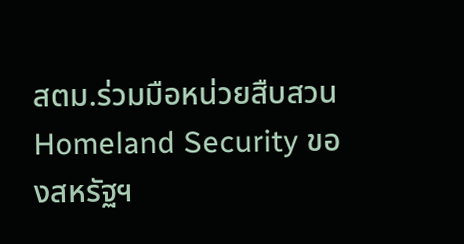สตม.ร่วมมือหน่วยสืบสวน Homeland Security ของสหรัฐฯ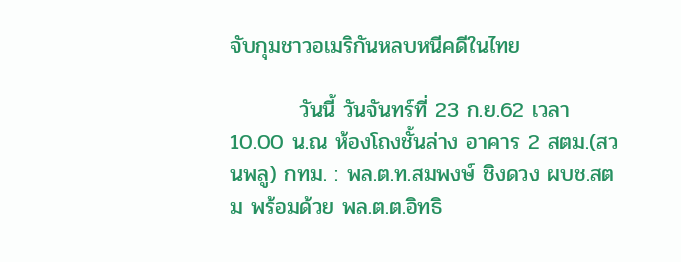จับกุมชาวอเมริกันหลบหนีคดีในไทย

         วันนี้ วันจันทร์ที่ 23 ก.ย.62 เวลา 10.00 น.ณ ห้องโถงชั้นล่าง อาคาร 2 สตม.(สวนพลู) กทม. : พล.ต.ท.สมพงษ์ ชิงดวง ผบช.สตม พร้อมด้วย พล.ต.ต.อิทธิ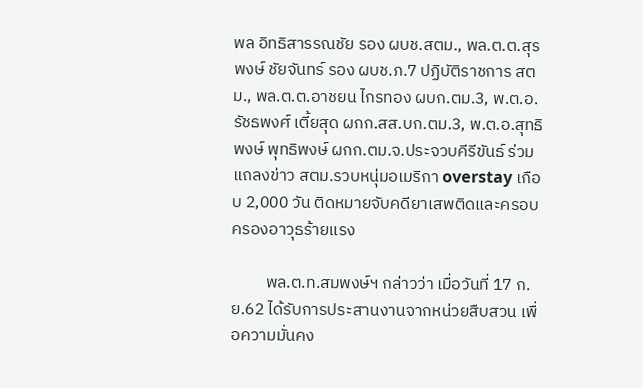พล อิทธิสารรณชัย รอง ผบช.สตม., พล.ต.ต.สุรพงษ์ ชัยจันทร์ รอง ผบช.ภ.7 ปฏิบัติราชการ สตม., พล.ต.ต.อาชยน ไกรทอง ผบก.ตม.3, พ.ต.อ. รัชธพงศ์ เตี้ยสุด ผกก.สส.บก.ตม.3, พ.ต.อ.สุทธิพงษ์ พุทธิพงษ์ ผกก.ตม.จ.ประจวบคีรีขันธ์ ร่วมแถลงข่าว สตม.รวบหนุ่มอเมริกา overstay เกือบ 2,000 วัน ติดหมายจับคดียาเสพติดและครอบครองอาวุธร้ายแรง

         พล.ต.ท.สมพงษ์ฯ กล่าวว่า เมื่อวันที่ 17 ก.ย.62 ได้รับการประสานงานจากหน่วยสืบสวน เพื่อความมั่นคง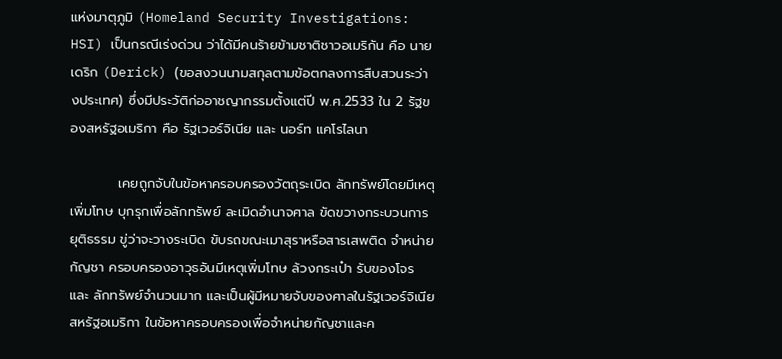แห่งมาตุภูมิ (Homeland Security Investigations: HSI) เป็นกรณีเร่งด่วน ว่าได้มีคนร้ายข้ามชาติชาวอเมริกัน คือ นายเดริก (Derick) (ขอสงวนนามสกุลตามข้อตกลงการสืบสวนระว่างประเทศ) ซึ่งมีประวัติก่ออาชญากรรมตั้งแต่ปี พ.ศ.2533 ใน 2 รัฐของสหรัฐอเมริกา คือ รัฐเวอร์จิเนีย และ นอร์ท แคโรไลนา

          เคยถูกจับในข้อหาครอบครองวัตถุระเบิด ลักทรัพย์โดยมีเหตุเพิ่มโทษ บุกรุกเพื่อลักทรัพย์ ละเมิดอำนาจศาล ขัดขวางกระบวนการยุติธรรม ขู่ว่าจะวางระเบิด ขับรถขณะเมาสุราหรือสารเสพติด จำหน่ายกัญชา ครอบครองอาวุธอันมีเหตุเพิ่มโทษ ล้วงกระเป๋า รับของโจร และ ลักทรัพย์จำนวนมาก และเป็นผู้มีหมายจับของศาลในรัฐเวอร์จิเนีย สหรัฐอเมริกา ในข้อหาครอบครองเพื่อจำหน่ายกัญชาและค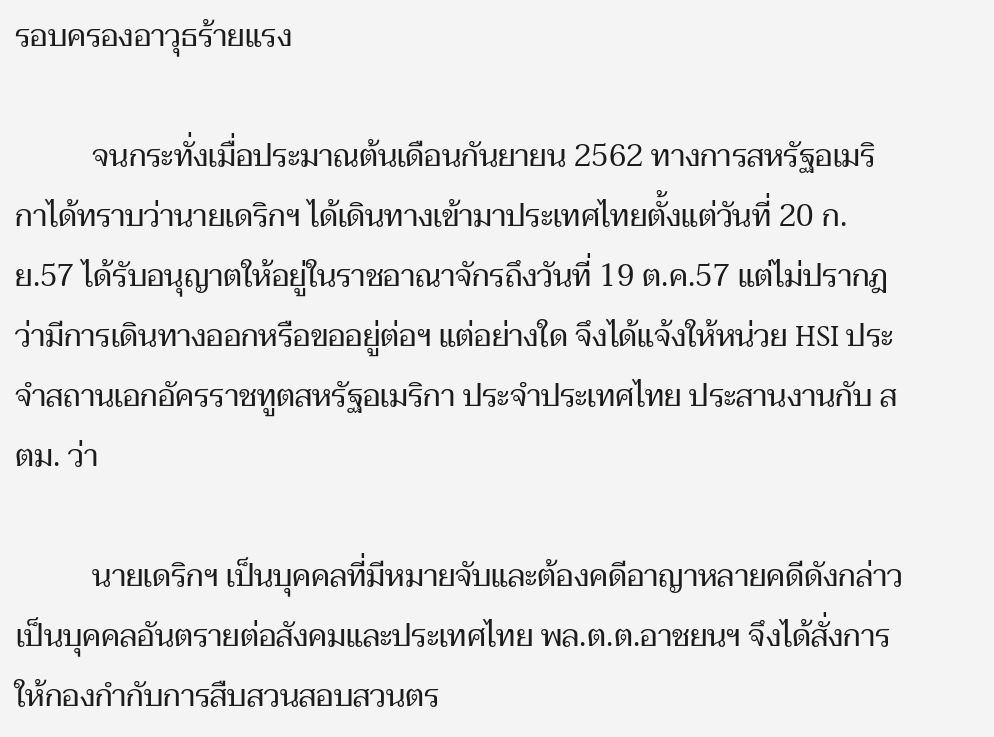รอบครองอาวุธร้ายแรง

          จนกระทั่งเมื่อประมาณต้นเดือนกันยายน 2562 ทางการสหรัฐอเมริกาได้ทราบว่านายเดริกฯ ได้เดินทางเข้ามาประเทศไทยตั้งแต่วันที่ 20 ก.ย.57 ได้รับอนุญาตให้อยู่ในราชอาณาจักรถึงวันที่ 19 ต.ค.57 แต่ไม่ปรากฎว่ามีการเดินทางออกหรือขออยู่ต่อฯ แต่อย่างใด จึงได้แจ้งให้หน่วย HSI ประจำสถานเอกอัครราชทูตสหรัฐอเมริกา ประจำประเทศไทย ประสานงานกับ สตม. ว่า

          นายเดริกฯ เป็นบุคคลที่มีหมายจับและต้องคดีอาญาหลายคดีดังกล่าว เป็นบุคคลอันตรายต่อสังคมและประเทศไทย พล.ต.ต.อาชยนฯ จึงได้สั่งการให้กองกำกับการสืบสวนสอบสวนตร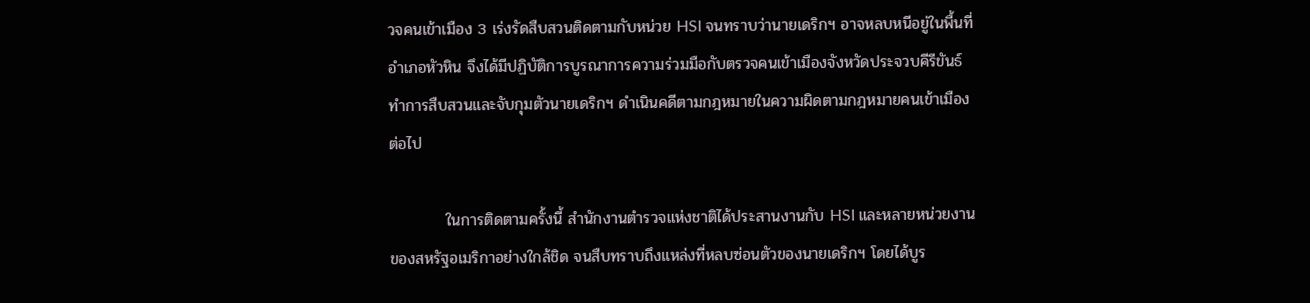วจคนเข้าเมือง 3 เร่งรัดสืบสวนติดตามกับหน่วย HSI จนทราบว่านายเดริกฯ อาจหลบหนีอยู่ในพื้นที่อำเภอหัวหิน จึงได้มีปฏิบัติการบูรณาการความร่วมมือกับตรวจคนเข้าเมืองจังหวัดประจวบคีรีขันธ์ ทำการสืบสวนและจับกุมตัวนายเดริกฯ ดำเนินคดีตามกฎหมายในความผิดตามกฎหมายคนเข้าเมืองต่อไป

          ในการติดตามครั้งนี้ สำนักงานตำรวจแห่งชาติได้ประสานงานกับ HSI และหลายหน่วยงานของสหรัฐอเมริกาอย่างใกล้ชิด จนสืบทราบถึงแหล่งที่หลบซ่อนตัวของนายเดริกฯ โดยได้บูร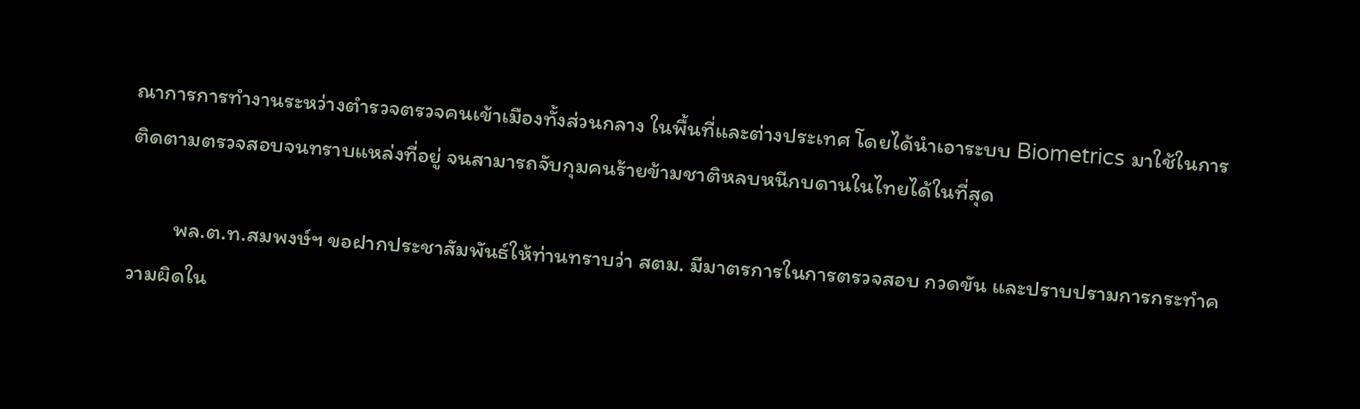ณาการการทำงานระหว่างตำรวจตรวจคนเข้าเมืองทั้งส่วนกลาง ในพื้นที่และต่างประเทศ โดยได้นำเอาระบบ Biometrics มาใช้ในการติดตามตรวจสอบจนทราบแหล่งที่อยู่ จนสามารถจับกุมคนร้ายข้ามชาติหลบหนีกบดานในไทยได้ในที่สุด

         พล.ต.ท.สมพงษ์ฯ ขอฝากประชาสัมพันธ์ให้ท่านทราบว่า สตม. มีมาตรการในการตรวจสอบ กวดขัน และปราบปรามการกระทำความผิดใน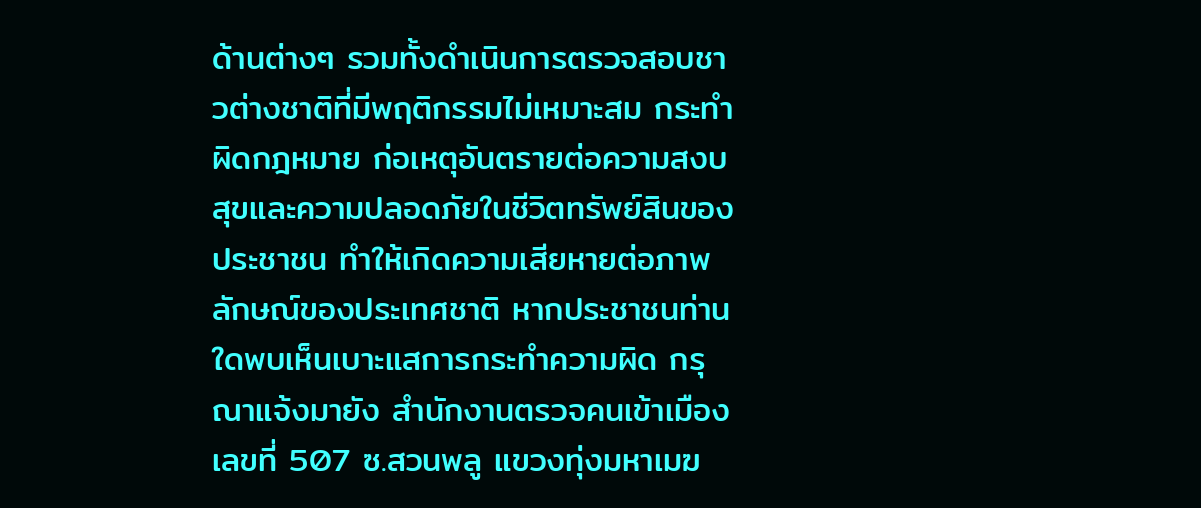ด้านต่างๆ รวมทั้งดำเนินการตรวจสอบชาวต่างชาติที่มีพฤติกรรมไม่เหมาะสม กระทำผิดกฎหมาย ก่อเหตุอันตรายต่อความสงบสุขและความปลอดภัยในชีวิตทรัพย์สินของประชาชน ทำให้เกิดความเสียหายต่อภาพลักษณ์ของประเทศชาติ หากประชาชนท่านใดพบเห็นเบาะแสการกระทำความผิด กรุณาแจ้งมายัง สำนักงานตรวจคนเข้าเมือง เลขที่ 507 ซ.สวนพลู แขวงทุ่งมหาเมฆ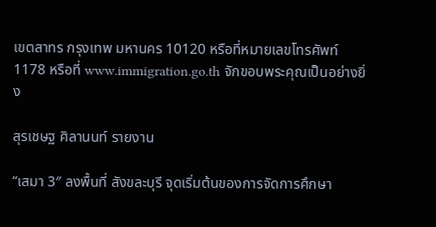เขตสาทร กรุงเทพ มหานคร 10120 หรือที่หมายเลขโทรศัพท์ 1178 หรือที่ www.immigration.go.th จักขอบพระคุณเป็นอย่างยิ่ง

สุรเชษฐ ศิลานนท์ รายงาน

“เสมา 3″ ลงพื้นที่ สังขละบุรี จุดเริ่มต้นของการจัดการศึกษา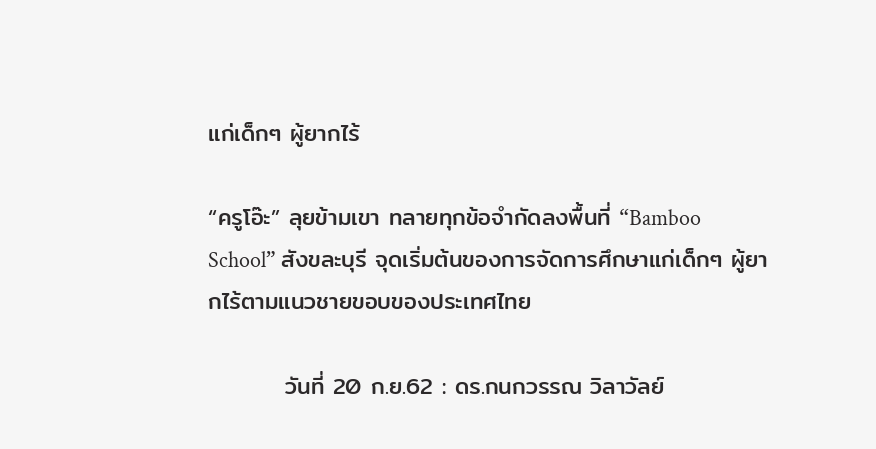แก่เด็กๆ ผู้ยากไร้

“ครูโอ๊ะ” ลุยข้ามเขา ทลายทุกข้อจำกัดลงพื้นที่ “Bamboo School” สังขละบุรี จุดเริ่มต้นของการจัดการศึกษาแก่เด็กๆ ผู้ยากไร้ตามแนวชายขอบของประเทศไทย

         วันที่ 20 ก.ย.62 : ดร.กนกวรรณ วิลาวัลย์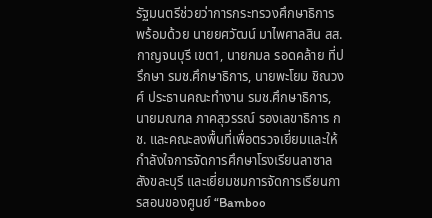รัฐมนตรีช่วยว่าการกระทรวงศึกษาธิการ พร้อมด้วย นายยศวัฒน์ มาไพศาลสิน สส.กาญจนบุรี เขต1, นายกมล รอดคล้าย ที่ปรึกษา รมช.ศึกษาธิการ, นายพะโยม ชิณวงศ์ ประธานคณะทำงาน รมช.ศึกษาธิการ, นายมณฑล ภาคสุวรรณ์ รองเลขาธิการ กช. และคณะลงพื้นที่เพื่อตรวจเยี่ยมและให้กำลังใจการจัดการศึกษาโรงเรียนลาซาลสังขละบุรี และเยี่ยมชมการจัดการเรียนการสอนของศูนย์ “Bamboo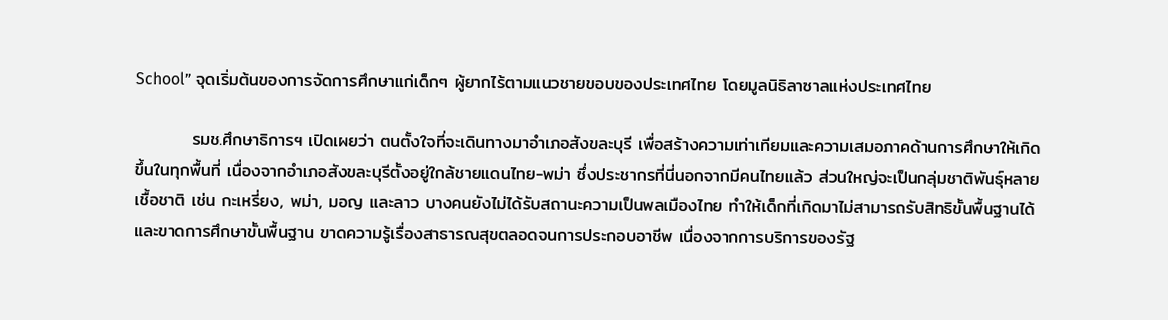School” จุดเริ่มต้นของการจัดการศึกษาแก่เด็กๆ ผู้ยากไร้ตามแนวชายขอบของประเทศไทย โดยมูลนิธิลาซาลแห่งประเทศไทย

         รมช.ศึกษาธิการฯ เปิดเผยว่า ตนตั้งใจที่จะเดินทางมาอำเภอสังขละบุรี เพื่อสร้างความเท่าเทียมและความเสมอภาคด้านการศึกษาให้เกิดขึ้นในทุกพื้นที่ เนื่องจากอำเภอสังขละบุรีตั้งอยู่ใกล้ชายแดนไทย-พม่า ซึ่งประชากรที่นี่นอกจากมีคนไทยแล้ว ส่วนใหญ่จะเป็นกลุ่มชาติพันธุ์หลายเชื้อชาติ เช่น กะเหรี่ยง, พม่า, มอญ และลาว บางคนยังไม่ได้รับสถานะความเป็นพลเมืองไทย ทำให้เด็กที่เกิดมาไม่สามารถรับสิทธิขั้นพื้นฐานได้ และขาดการศึกษาขั้นพื้นฐาน ขาดความรู้เรื่องสาธารณสุขตลอดจนการประกอบอาชีพ เนื่องจากการบริการของรัฐ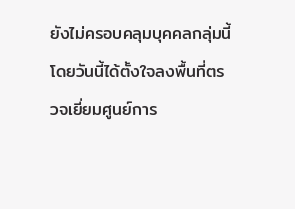ยังไม่ครอบคลุมบุคคลกลุ่มนี้ โดยวันนี้ได้ตั้งใจลงพื้นที่ตรวจเยี่ยมศูนย์การ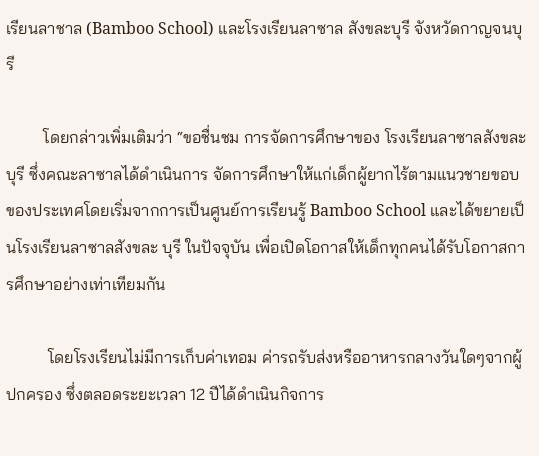เรียนลาชาล (Bamboo School) และโรงเรียนลาซาล สังขละบุรี จังหวัดกาญจนบุรี

         โดยกล่าวเพิ่มเติมว่า “ขอชื่นชม การจัดการศึกษาของ โรงเรียนลาซาลสังขละบุรี ซึ่งคณะลาซาลได้ดำเนินการ จัดการศึกษาให้แก่เด็กผู้ยากไร้ตามแนวชายขอบของประเทศโดยเริ่มจากการเป็นศูนย์การเรียนรู้ Bamboo School และได้ขยายเป็นโรงเรียนลาซาลสังขละ บุรี ในปัจจุบัน เพื่อเปิดโอกาสให้เด็กทุกคนได้รับโอกาสการศึกษาอย่างเท่าเทียมกัน

          โดยโรงเรียนไม่มีการเก็บค่าเทอม ค่ารถรับส่งหรืออาหารกลางวันใดๆจากผู้ปกครอง ซึ่งตลอดระยะเวลา 12 ปีได้ดำเนินกิจการ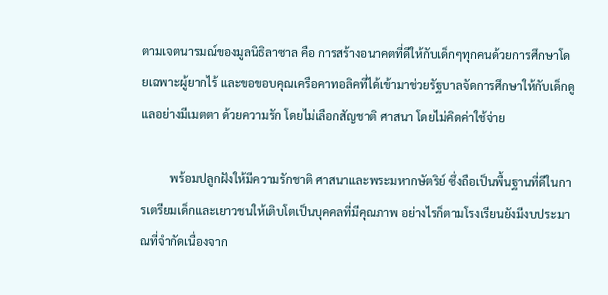ตามเจตนารมณ์ของมูลนิธิลาซาล คือ การสร้างอนาคตที่ดีให้กับเด็กๆทุกคนด้วยการศึกษาโดยเฉพาะผู้ยากไร้ และขอขอบคุณเครือคาทอลิคที่ได้เข้ามาช่วยรัฐบาลจัดการศึกษาให้กับเด็กดูแลอย่างมีเมตตา ด้วยความรัก โดยไม่เลือกสัญชาติ ศาสนา โดยไม่คิดค่าใช้จ่าย

          พร้อมปลูกฝังให้มีความรักชาติ ศาสนาและพระมหากษัตริย์ ซึ่งถือเป็นพื้นฐานที่ดีในการเตรียมเด็กและเยาวชนให้เติบโตเป็นบุคคลที่มีคุณภาพ อย่างไรก็ตามโรงเรียนยังมีงบประมาณที่จำกัดเนื่องจาก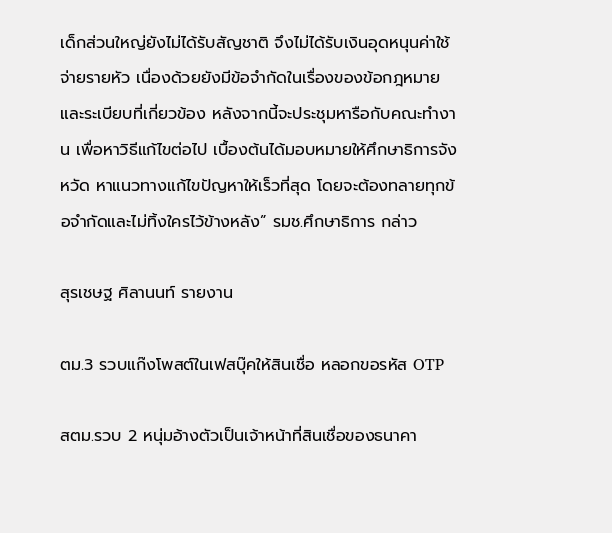เด็กส่วนใหญ่ยังไม่ได้รับสัญชาติ จึงไม่ได้รับเงินอุดหนุนค่าใช้จ่ายรายหัว เนื่องด้วยยังมีข้อจำกัดในเรื่องของข้อกฎหมายและระเบียบที่เกี่ยวข้อง หลังจากนี้จะประชุมหารือกับคณะทำงาน เพื่อหาวิธีแก้ไขต่อไป เบื้องต้นได้มอบหมายให้ศึกษาธิการจังหวัด หาแนวทางแก้ไขปัญหาให้เร็วที่สุด โดยจะต้องทลายทุกข้อจำกัดและไม่ทิ้งใครไว้ข้างหลัง” รมช.ศึกษาธิการ กล่าว

สุรเชษฐ ศิลานนท์ รายงาน

ตม.3 รวบแก๊งโพสต์ในเฟสบุ๊คให้สินเชื่อ หลอกขอรหัส OTP

สตม.รวบ 2 หนุ่มอ้างตัวเป็นเจ้าหน้าที่สินเชื่อของธนาคา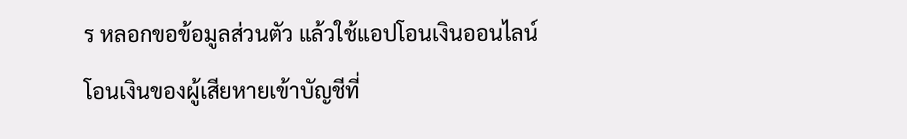ร หลอกขอข้อมูลส่วนตัว แล้วใช้แอปโอนเงินออนไลน์โอนเงินของผู้เสียหายเข้าบัญชีที่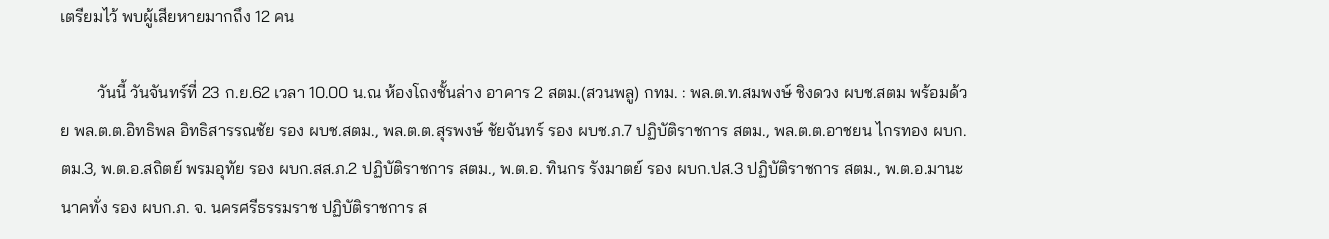เตรียมไว้ พบผู้เสียหายมากถึง 12 คน

         วันนี้ วันจันทร์ที่ 23 ก.ย.62 เวลา 10.00 น.ณ ห้องโถงชั้นล่าง อาคาร 2 สตม.(สวนพลู) กทม. : พล.ต.ท.สมพงษ์ ชิงดวง ผบช.สตม พร้อมด้วย พล.ต.ต.อิทธิพล อิทธิสารรณชัย รอง ผบช.สตม., พล.ต.ต.สุรพงษ์ ชัยจันทร์ รอง ผบช.ภ.7 ปฏิบัติราชการ สตม., พล.ต.ต.อาชยน ไกรทอง ผบก.ตม.3, พ.ต.อ.สถิตย์ พรมอุทัย รอง ผบก.สส.ภ.2 ปฏิบัติราชการ สตม., พ.ต.อ. ทินกร รังมาตย์ รอง ผบก.ปส.3 ปฏิบัติราชการ สตม., พ.ต.อ.มานะ นาคทั่ง รอง ผบก.ภ. จ. นครศรีธรรมราช ปฏิบัติราชการ ส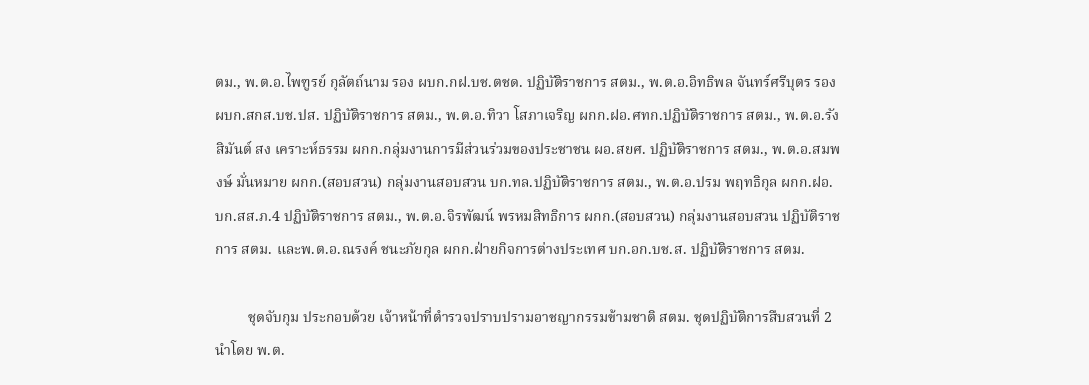ตม., พ.ต.อ.ไพฑูรย์ กุลัตถ์นาม รอง ผบก.กฝ.บช.ตชด. ปฏิบัติราชการ สตม., พ.ต.อ.อิทธิพล จันทร์ศรีบุตร รอง ผบก.สกส.บช.ปส. ปฏิบัติราชการ สตม., พ.ต.อ.ทิวา โสภาเจริญ ผกก.ฝอ.ศทก.ปฏิบัติราชการ สตม., พ.ต.อ.รังสิมันต์ สง เคราะห์ธรรม ผกก.กลุ่มงานการมีส่วนร่วมของประชาชน ผอ.สยศ. ปฏิบัติราชการ สตม., พ.ต.อ.สมพงษ์ มั่นหมาย ผกก.(สอบสวน) กลุ่มงานสอบสวน บก.ทล.ปฏิบัติราชการ สตม., พ.ต.อ.ปรม พฤทธิกุล ผกก.ฝอ.บก.สส.ภ.4 ปฏิบัติราชการ สตม., พ.ต.อ.จิรพัฒน์ พรหมสิทธิการ ผกก.(สอบสวน) กลุ่มงานสอบสวน ปฏิบัติราชการ สตม. และพ.ต.อ.ณรงค์ ชนะภัยกุล ผกก.ฝ่ายกิจการต่างประเทศ บก.อก.บช.ส. ปฏิบัติราชการ สตม.

         ชุดจับกุม ประกอบด้วย เจ้าหน้าที่ตำรวจปราบปรามอาชญากรรมข้ามชาติ สตม. ชุดปฏิบัติการสืบสวนที่ 2 นำโดย พ.ต.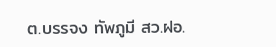ต.บรรจง ทัพภูมี สว.ฝอ.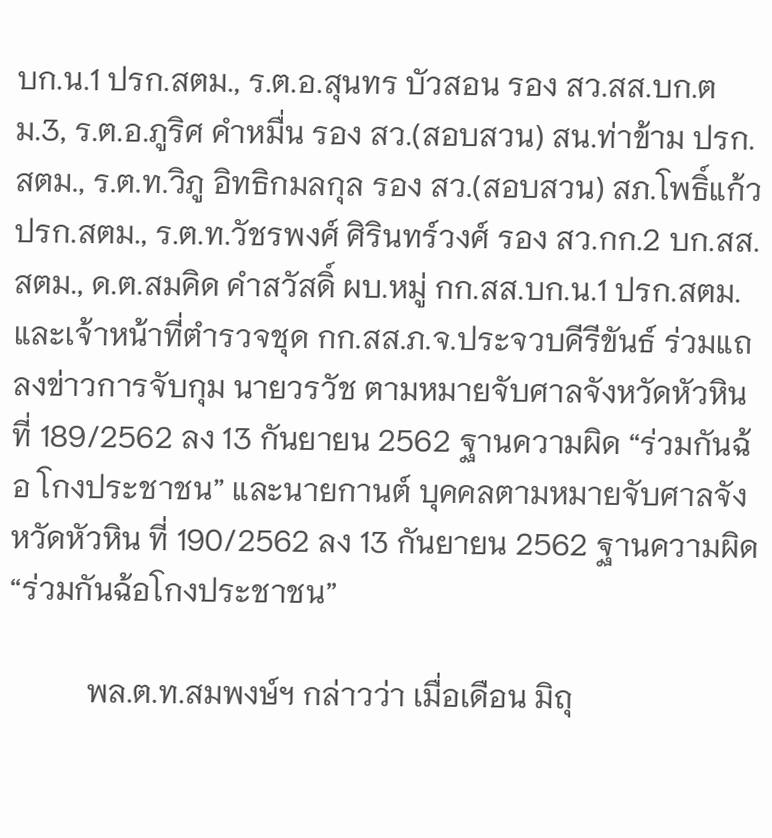บก.น.1 ปรก.สตม., ร.ต.อ.สุนทร บัวสอน รอง สว.สส.บก.ตม.3, ร.ต.อ.ภูริศ คำหมื่น รอง สว.(สอบสวน) สน.ท่าข้าม ปรก. สตม., ร.ต.ท.วิภู อิทธิกมลกุล รอง สว.(สอบสวน) สภ.โพธิ์แก้ว ปรก.สตม., ร.ต.ท.วัชรพงศ์ ศิรินทร์วงศ์ รอง สว.กก.2 บก.สส.สตม., ด.ต.สมคิด คำสวัสดิ์ ผบ.หมู่ กก.สส.บก.น.1 ปรก.สตม. และเจ้าหน้าที่ตำรวจชุด กก.สส.ภ.จ.ประจวบคีรีขันธ์ ร่วมแถลงข่าวการจับกุม นายวรวัช ตามหมายจับศาลจังหวัดหัวหิน ที่ 189/2562 ลง 13 กันยายน 2562 ฐานความผิด “ร่วมกันฉ้อ โกงประชาชน” และนายกานต์ บุคคลตามหมายจับศาลจังหวัดหัวหิน ที่ 190/2562 ลง 13 กันยายน 2562 ฐานความผิด “ร่วมกันฉ้อโกงประชาชน”

          พล.ต.ท.สมพงษ์ฯ กล่าวว่า เมื่อเดือน มิถุ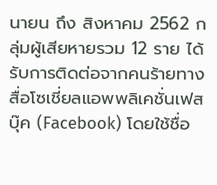นายน ถึง สิงหาคม 2562 กลุ่มผู้เสียหายรวม 12 ราย ได้รับการติดต่อจากคนร้ายทางสื่อโซเชี่ยลแอพพลิเคชั่นเฟสบุ๊ค (Facebook) โดยใช้ชื่อ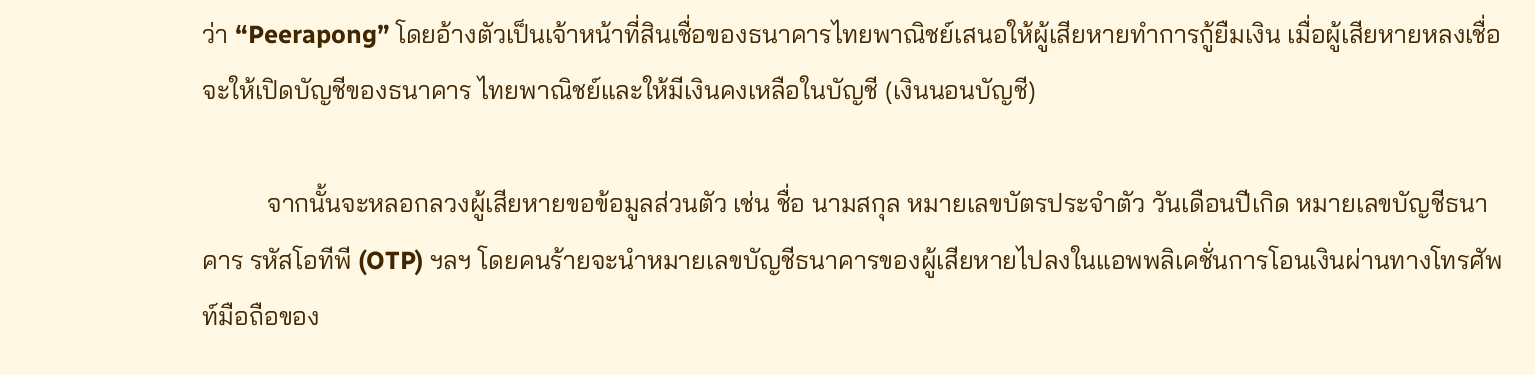ว่า “Peerapong” โดยอ้างตัวเป็นเจ้าหน้าที่สินเชื่อของธนาคารไทยพาณิชย์เสนอให้ผู้เสียหายทำการกู้ยืมเงิน เมื่อผู้เสียหายหลงเชื่อจะให้เปิดบัญชีของธนาคาร ไทยพาณิชย์และให้มีเงินคงเหลือในบัญชี (เงินนอนบัญชี)

          จากนั้นจะหลอกลวงผู้เสียหายขอข้อมูลส่วนตัว เช่น ชื่อ นามสกุล หมายเลขบัตรประจำตัว วันเดือนปีเกิด หมายเลขบัญชีธนาคาร รหัสโอทีพี (OTP) ฯลฯ โดยคนร้ายจะนำหมายเลขบัญชีธนาคารของผู้เสียหายไปลงในแอพพลิเคชั่นการโอนเงินผ่านทางโทรศัพท์มือถือของ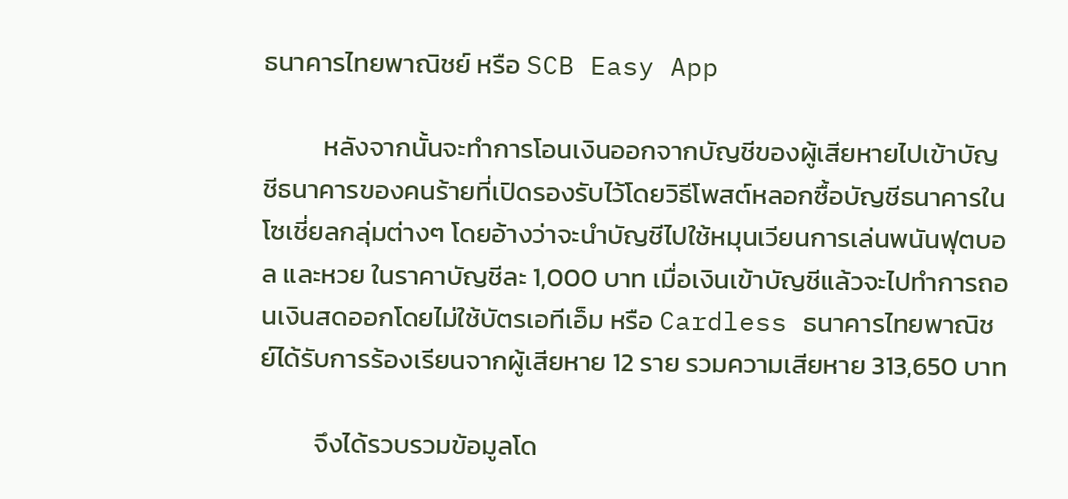ธนาคารไทยพาณิชย์ หรือ SCB Easy App

          หลังจากนั้นจะทำการโอนเงินออกจากบัญชีของผู้เสียหายไปเข้าบัญชีธนาคารของคนร้ายที่เปิดรองรับไว้โดยวิธีโพสต์หลอกซื้อบัญชีธนาคารในโซเชี่ยลกลุ่มต่างๆ โดยอ้างว่าจะนำบัญชีไปใช้หมุนเวียนการเล่นพนันฟุตบอล และหวย ในราคาบัญชีละ 1,000 บาท เมื่อเงินเข้าบัญชีแล้วจะไปทำการถอนเงินสดออกโดยไม่ใช้บัตรเอทีเอ็ม หรือ Cardless ธนาคารไทยพาณิชย์ได้รับการร้องเรียนจากผู้เสียหาย 12 ราย รวมความเสียหาย 313,650 บาท

         จึงได้รวบรวมข้อมูลโด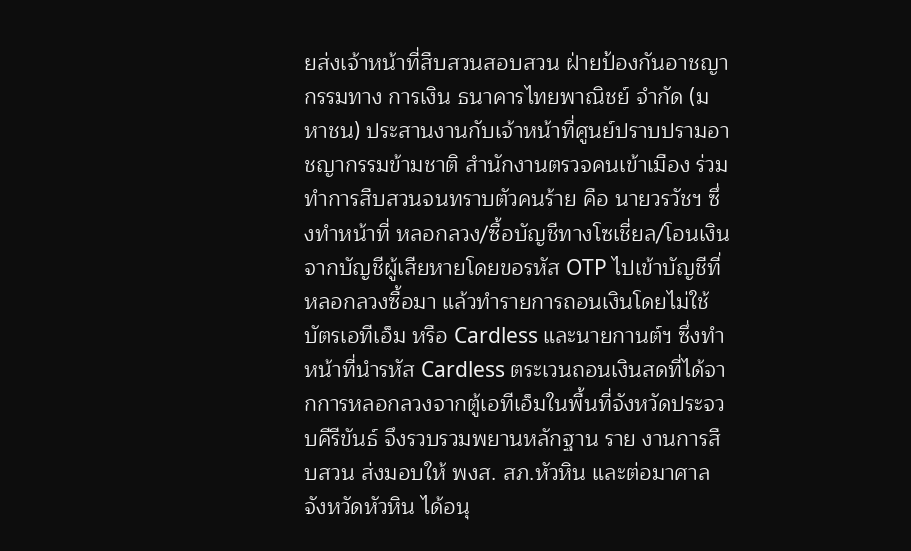ยส่งเจ้าหน้าที่สืบสวนสอบสวน ฝ่ายป้องกันอาชญากรรมทาง การเงิน ธนาคารไทยพาณิชย์ จำกัด (มหาชน) ประสานงานกับเจ้าหน้าที่ศูนย์ปราบปรามอาชญากรรมข้ามชาติ สำนักงานตรวจคนเข้าเมือง ร่วมทำการสืบสวนจนทราบตัวคนร้าย คือ นายวรวัชฯ ซึ่งทำหน้าที่ หลอกลวง/ซื้อบัญชีทางโซเชี่ยล/โอนเงินจากบัญชีผู้เสียหายโดยขอรหัส OTP ไปเข้าบัญชีที่หลอกลวงซื้อมา แล้วทำรายการถอนเงินโดยไม่ใช้บัตรเอทีเอ็ม หรือ Cardless และนายกานต์ฯ ซึ่งทำหน้าที่นำรหัส Cardless ตระเวนถอนเงินสดที่ได้จากการหลอกลวงจากตู้เอทีเอ็มในพื้นที่จังหวัดประจวบคีรีขันธ์ จึงรวบรวมพยานหลักฐาน ราย งานการสืบสวน ส่งมอบให้ พงส. สภ.หัวหิน และต่อมาศาลจังหวัดหัวหิน ได้อนุ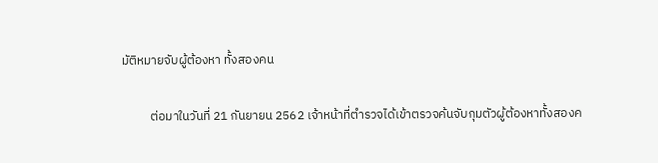มัติหมายจับผู้ต้องหา ทั้งสองคน

          ต่อมาในวันที่ 21 กันยายน 2562 เจ้าหน้าที่ตำรวจได้เข้าตรวจค้นจับกุมตัวผู้ต้องหาทั้งสองค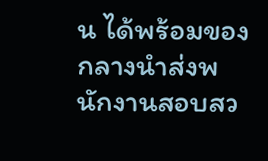น ได้พร้อมของกลางนำส่งพนักงานสอบสว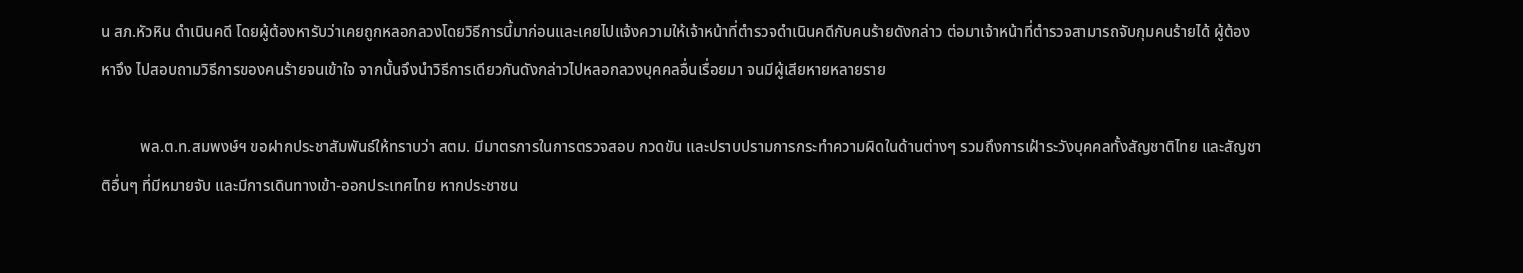น สภ.หัวหิน ดำเนินคดี โดยผู้ต้องหารับว่าเคยถูกหลอกลวงโดยวิธีการนี้มาก่อนและเคยไปแจ้งความให้เจ้าหน้าที่ตำรวจดำเนินคดีกับคนร้ายดังกล่าว ต่อมาเจ้าหน้าที่ตำรวจสามารถจับกุมคนร้ายได้ ผู้ต้องหาจึง ไปสอบถามวิธีการของคนร้ายจนเข้าใจ จากนั้นจึงนำวิธีการเดียวกันดังกล่าวไปหลอกลวงบุคคลอื่นเรื่อยมา จนมีผู้เสียหายหลายราย

          พล.ต.ท.สมพงษ์ฯ ขอฝากประชาสัมพันธ์ให้ทราบว่า สตม. มีมาตรการในการตรวจสอบ กวดขัน และปราบปรามการกระทำความผิดในด้านต่างๆ รวมถึงการเฝ้าระวังบุคคลทั้งสัญชาติไทย และสัญชาติอื่นๆ ที่มีหมายจับ และมีการเดินทางเข้า-ออกประเทศไทย หากประชาชน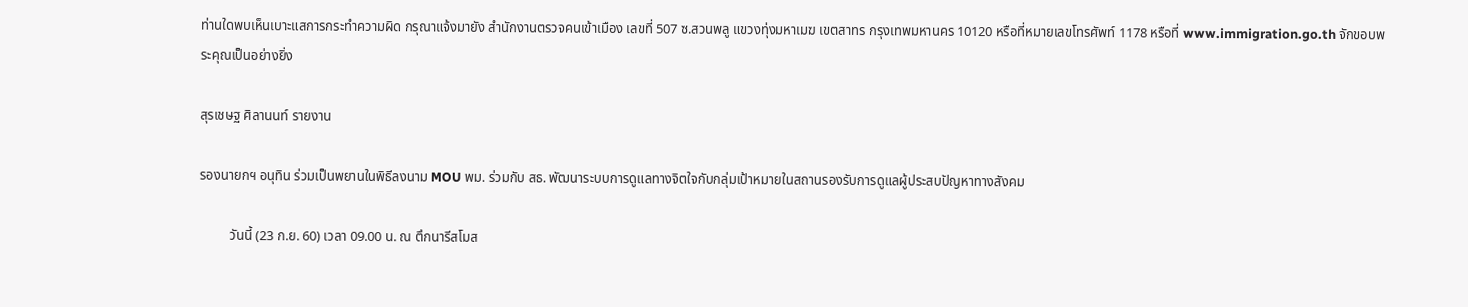ท่านใดพบเห็นเบาะแสการกระทำความผิด กรุณาแจ้งมายัง สำนักงานตรวจคนเข้าเมือง เลขที่ 507 ซ.สวนพลู แขวงทุ่งมหาเมฆ เขตสาทร กรุงเทพมหานคร 10120 หรือที่หมายเลขโทรศัพท์ 1178 หรือที่ www.immigration.go.th จักขอบพระคุณเป็นอย่างยิ่ง

สุรเชษฐ ศิลานนท์ รายงาน

รองนายกฯ อนุทิน ร่วมเป็นพยานในพิธีลงนาม MOU พม. ร่วมกับ สธ. พัฒนาระบบการดูแลทางจิตใจกับกลุ่มเป้าหมายในสถานรองรับการดูแลผู้ประสบปัญหาทางสังคม

         วันนี้ (23 ก.ย. 60) เวลา 09.00 น. ณ ตึกนารีสโมส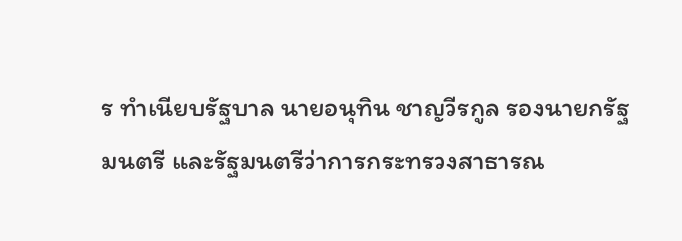ร ทำเนียบรัฐบาล นายอนุทิน ชาญวีรกูล รองนายกรัฐมนตรี และรัฐมนตรีว่าการกระทรวงสาธารณ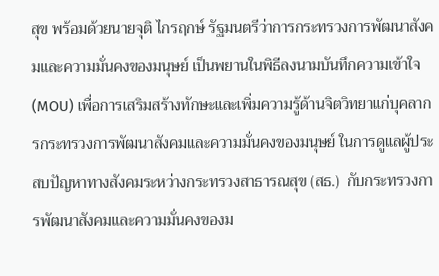สุข พร้อมด้วยนายจุติ ไกรฤกษ์ รัฐมนตรีว่าการกระทรวงการพัฒนาสังคมและความมั่นคงของมนุษย์ เป็นพยานในพิธีลงนามบันทึกความเข้าใจ (MOU) เพื่อการเสริมสร้างทักษะและเพิ่มความรู้ด้านจิตวิทยาแก่บุคลากรกระทรวงการพัฒนาสังคมและความมั่นคงของมนุษย์ ในการดูแลผู้ประสบปัญหาทางสังคมระหว่างกระทรวงสาธารณสุข (สธ.)  กับกระทรวงการพัฒนาสังคมและความมั่นคงของม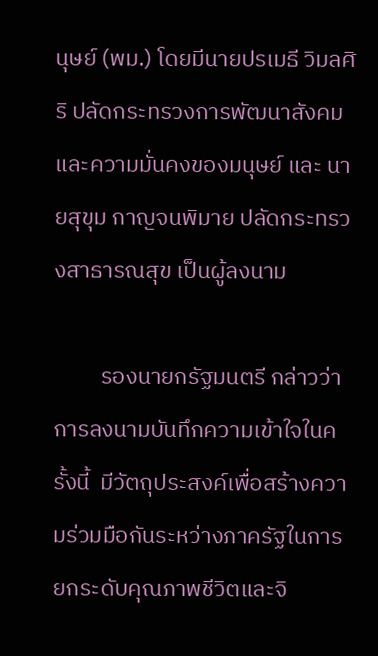นุษย์ (พม.) โดยมีนายปรเมธี วิมลศิริ ปลัดกระทรวงการพัฒนาสังคมและความมั่นคงของมนุษย์ และ นายสุขุม กาญจนพิมาย ปลัดกระทรวงสาธารณสุข เป็นผู้ลงนาม

         รองนายกรัฐมนตรี กล่าวว่า การลงนามบันทึกความเข้าใจในครั้งนี้  มีวัตถุประสงค์เพื่อสร้างความร่วมมือกันระหว่างภาครัฐในการยกระดับคุณภาพชีวิตและจิ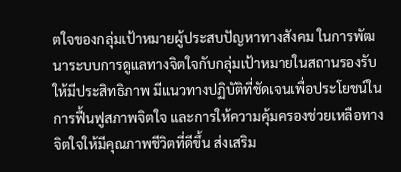ตใจของกลุ่มเป้าหมายผู้ประสบปัญหาทางสังคม ในการพัฒนาระบบการดูแลทางจิตใจกับกลุ่มเป้าหมายในสถานรองรับ ให้มีประสิทธิภาพ มีแนวทางปฏิบัติที่ชัดเจนเพื่อประโยชน์ในการฟื้นฟูสภาพจิตใจ และการให้ความคุ้มครองช่วยเหลือทางจิตใจให้มีคุณภาพชีวิตที่ดีขึ้น ส่งเสริม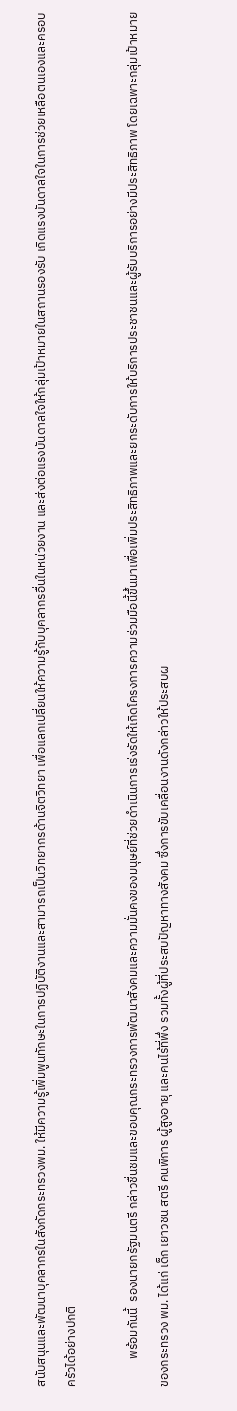สนับสนุนและพัฒนาบุคลากรในสังกัดกระทรวงพม. ให้มีความรู้เพิ่มพูนทักษะในการปฏิบัติงานและสามารถเป็นวิทยากรด้านจิตวิทยา เพื่อแลกเปลี่ยนให้ความรู้กับบุคลากรอื่นในหน่วยงาน และส่งต่อแรงบันดาลใจให้กลุ่มเป้าหมายในสถานรองรับ เกิดแรงบันดาลใจในการช่วยเหลือตนเองและครอบครัวได้อย่างปกติ

          พร้อมกันนี้  รองนายกรัฐมนตรี กล่าวชื่นชมและขอบคุณกระทรวงการพัฒนาสังคมและความมั่นคงของมนุษย์ที่ช่วยดำเนินการเร่งรัดให้เกิดโครงการความร่วมมือนี้ขึ้นมาเพื่อเพิ่มประสิทธิภาพและยกระดับการให้บริการประชาชนและผู้รับบริการอย่างมีประสิทธิภาพ โดยเฉพาะกลุ่มเป้าหมายของกระทรวง พม. ได้แก่ เด็ก เยาวชน สตรี คนพิการ ผู้สูงอายุ และคนไร้ที่พึ่ง รวมทั้งผู้ที่ประสบปัญหาทางสังคม ซึ่งการขับเคลื่อนงานดังกล่าวให้ประสบผ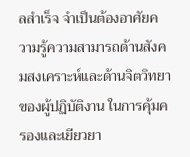ลสำเร็จ จำเป็นต้องอาศัยความรู้ความสามารถด้านสังคมสงเคราะห์และด้านจิตวิทยาของผู้ปฏิบัติงาน ในการคุ้มครองและเยียวยา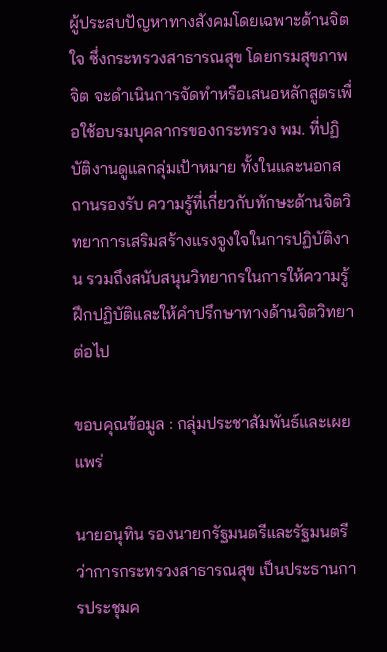ผู้ประสบปัญหาทางสังคมโดยเฉพาะด้านจิตใจ ซึ่งกระทรวงสาธารณสุข โดยกรมสุขภาพจิต จะดำเนินการจัดทำหรือเสนอหลักสูตรเพื่อใช้อบรมบุคลากรของกระทรวง พม. ที่ปฏิบัติงานดูแลกลุ่มเป้าหมาย ทั้งในและนอกสถานรองรับ ความรู้ที่เกี่ยวกับทักษะด้านจิตวิทยาการเสริมสร้างแรงจูงใจในการปฏิบัติงาน รวมถึงสนับสนุนวิทยากรในการให้ความรู้ ฝึกปฏิบัติและให้คำปรึกษาทางด้านจิตวิทยาต่อไป

ขอบคุณข้อมูล : กลุ่มประชาสัมพันธ์และเผยแพร่

นายอนุทิน รองนายกรัฐมนตรีและรัฐมนตรีว่าการกระทรวงสาธารณสุข เป็นประธานการประชุมค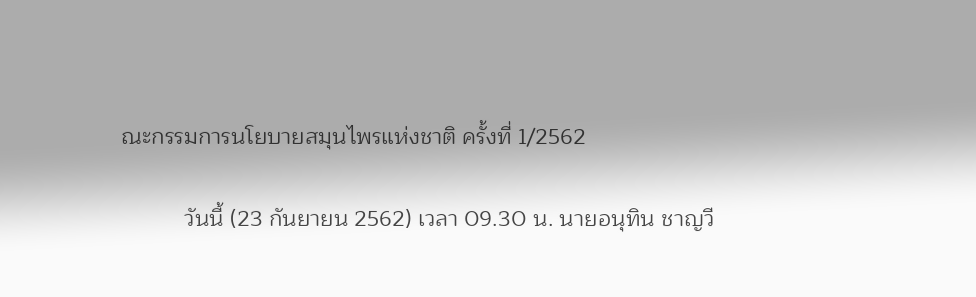ณะกรรมการนโยบายสมุนไพรแห่งชาติ ครั้งที่ 1/2562

          วันนี้ (23 กันยายน 2562) เวลา 09.30 น. นายอนุทิน ชาญวี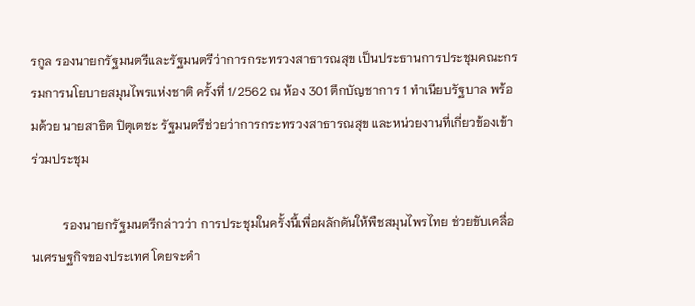รกูล รองนายกรัฐมนตรีและรัฐมนตรีว่าการกระทรวงสาธารณสุข เป็นประธานการประชุมคณะกรรมการนโยบายสมุนไพรแห่งชาติ ครั้งที่ 1/2562 ณ ห้อง 301 ตึกบัญชาการ 1 ทำเนียบรัฐบาล พร้อมด้วย นายสาธิต ปิตุเตชะ รัฐมนตรีช่วยว่าการกระทรวงสาธารณสุข และหน่วยงานที่เกี่ยวข้องเข้าร่วมประชุม

          รองนายกรัฐมนตรีกล่าวว่า การประชุมในครั้งนี้เพื่อผลักดันให้พืชสมุนไพรไทย ช่วยขับเคลื่อนเศรษฐกิจของประเทศ โดยจะดำ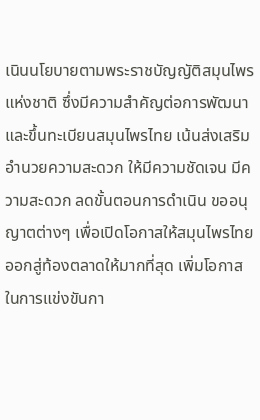เนินนโยบายตามพระราชบัญญัติสมุนไพรแห่งชาติ ซึ่งมีความสำคัญต่อการพัฒนาและขึ้นทะเบียนสมุนไพรไทย เน้นส่งเสริมอำนวยความสะดวก ให้มีความชัดเจน มีความสะดวก ลดขั้นตอนการดำเนิน ขออนุญาตต่างๆ เพื่อเปิดโอกาสให้สมุนไพรไทยออกสู่ท้องตลาดให้มากที่สุด เพิ่มโอกาสในการแข่งขันกา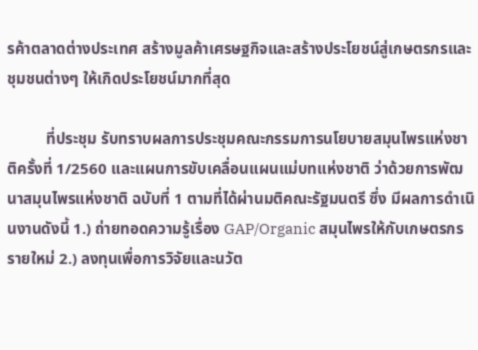รค้าตลาดต่างประเทศ สร้างมูลค้าเศรษฐกิจและสร้างประโยชน์สู่เกษตรกรและชุมชนต่างๆ ให้เกิดประโยชน์มากที่สุด

          ที่ประชุม รับทราบผลการประชุมคณะกรรมการนโยบายสมุนไพรแห่งชาติครั้งที่ 1/2560 และแผนการขับเคลื่อนแผนแม่บทแห่งชาติ ว่าด้วยการพัฒนาสมุนไพรแห่งชาติ ฉบับที่ 1 ตามที่ได้ผ่านมติคณะรัฐมนตรี ซึ่ง มีผลการดำเนินงานดังนี้ 1.) ถ่ายทอดความรู้เรื่อง GAP/Organic สมุนไพรให้กับเกษตรกรรายใหม่ 2.) ลงทุนเพื่อการวิจัยและนวัต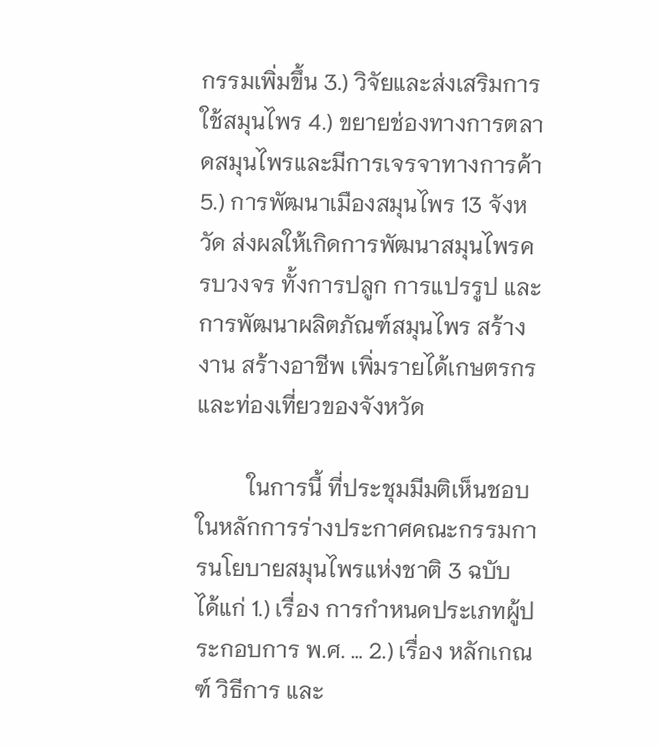กรรมเพิ่มขึ้น 3.) วิจัยและส่งเสริมการใช้สมุนไพร 4.) ขยายช่องทางการตลาดสมุนไพรและมีการเจรจาทางการค้า 5.) การพัฒนาเมืองสมุนไพร 13 จังหวัด ส่งผลให้เกิดการพัฒนาสมุนไพรครบวงจร ทั้งการปลูก การแปรรูป และการพัฒนาผลิตภัณฑ์สมุนไพร สร้างงาน สร้างอาชีพ เพิ่มรายได้เกษตรกรและท่องเที่ยวของจังหวัด

         ในการนี้ ที่ประชุมมีมติเห็นชอบในหลักการร่างประกาศคณะกรรมการนโยบายสมุนไพรแห่งชาติ 3 ฉบับ ได้แก่ 1.) เรื่อง การกำหนดประเภทผู้ประกอบการ พ.ศ. … 2.) เรื่อง หลักเกณฑ์ วิธีการ และ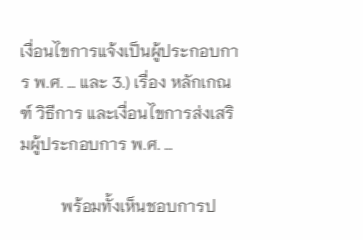เงื่อนไขการแจ้งเป็นผู้ประกอบการ พ.ศ. … และ 3.) เรื่อง หลักเกณฑ์ วิธีการ และเงื่อนไขการส่งเสริมผู้ประกอบการ พ.ศ. …

          พร้อมทั้งเห็นชอบการป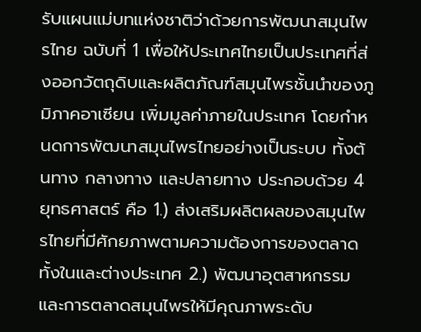รับแผนแม่บทแห่งชาติว่าด้วยการพัฒนาสมุนไพรไทย ฉบับที่ 1 เพื่อให้ประเทศไทยเป็นประเทศที่ส่งออกวัตถุดิบและผลิตภัณฑ์สมุนไพรชั้นนำของภูมิภาคอาเซียน เพิ่มมูลค่าภายในประเทศ โดยกำหนดการพัฒนาสมุนไพรไทยอย่างเป็นระบบ ทั้งต้นทาง กลางทาง และปลายทาง ประกอบด้วย 4 ยุทธศาสตร์ คือ 1.) ส่งเสริมผลิตผลของสมุนไพรไทยที่มีศักยภาพตามความต้องการของตลาดทั้งในและต่างประเทศ 2.) พัฒนาอุตสาหกรรมและการตลาดสมุนไพรให้มีคุณภาพระดับ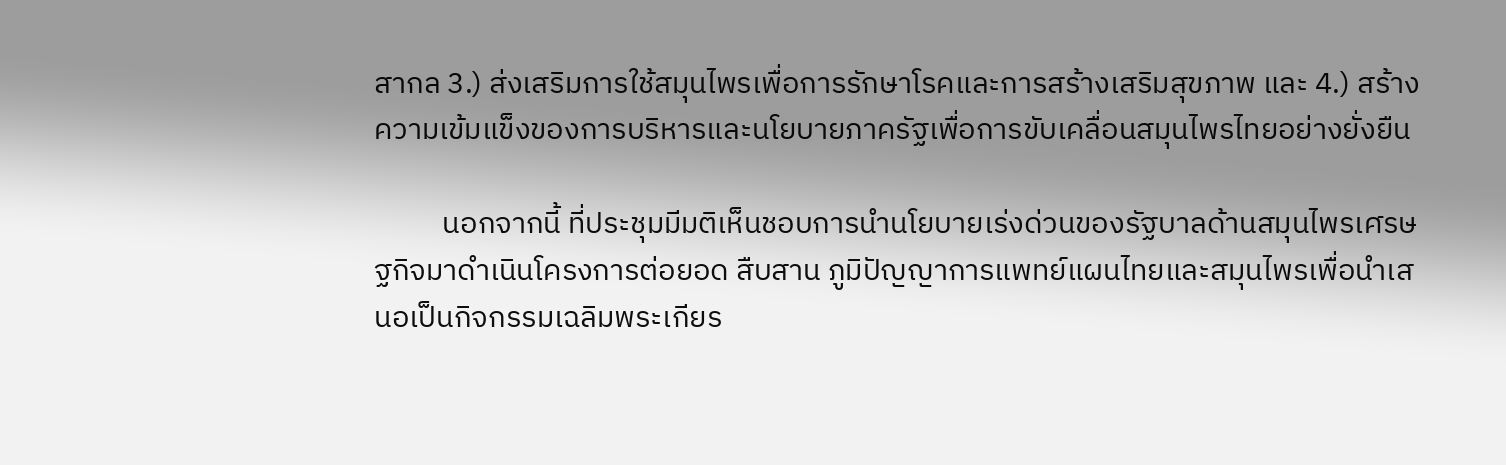สากล 3.) ส่งเสริมการใช้สมุนไพรเพื่อการรักษาโรคและการสร้างเสริมสุขภาพ และ 4.) สร้างความเข้มแข็งของการบริหารและนโยบายภาครัฐเพื่อการขับเคลื่อนสมุนไพรไทยอย่างยั่งยืน

          นอกจากนี้ ที่ประชุมมีมติเห็นชอบการนำนโยบายเร่งด่วนของรัฐบาลด้านสมุนไพรเศรษฐกิจมาดำเนินโครงการต่อยอด สืบสาน ภูมิปัญญาการแพทย์แผนไทยและสมุนไพรเพื่อนำเสนอเป็นกิจกรรมเฉลิมพระเกียร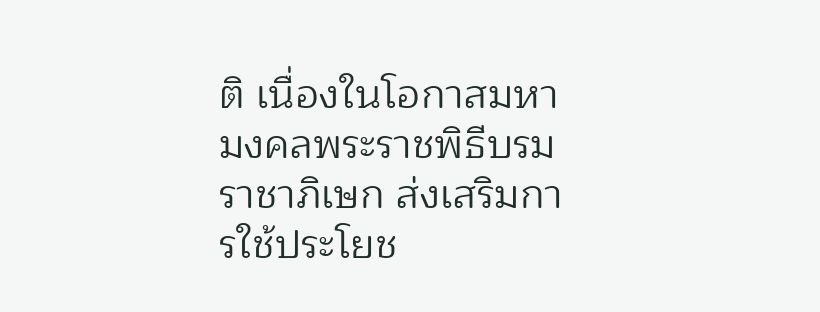ติ เนื่องในโอกาสมหามงคลพระราชพิธีบรมราชาภิเษก ส่งเสริมการใช้ประโยช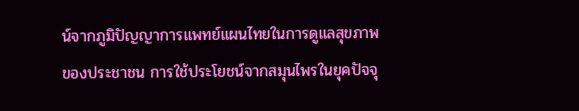น์จากภูมิปัญญาการแพทย์แผนไทยในการดูแลสุขภาพของประชาชน การใช้ประโยชน์จากสมุนไพรในยุคปัจจุ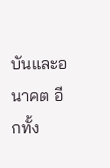บันและอนาคต อีกทั้ง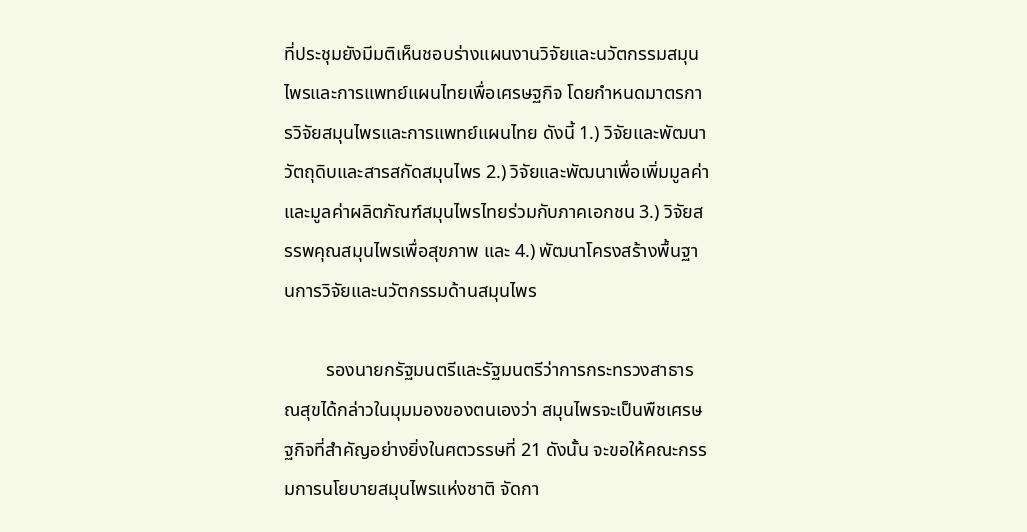ที่ประชุมยังมีมติเห็นชอบร่างแผนงานวิจัยและนวัตกรรมสมุนไพรและการแพทย์แผนไทยเพื่อเศรษฐกิจ โดยกำหนดมาตรการวิจัยสมุนไพรและการแพทย์แผนไทย ดังนี้ 1.) วิจัยและพัฒนาวัตถุดิบและสารสกัดสมุนไพร 2.) วิจัยและพัฒนาเพื่อเพิ่มมูลค่าและมูลค่าผลิตภัณฑ์สมุนไพรไทยร่วมกับภาคเอกชน 3.) วิจัยสรรพคุณสมุนไพรเพื่อสุขภาพ และ 4.) พัฒนาโครงสร้างพื้นฐานการวิจัยและนวัตกรรมด้านสมุนไพร

         รองนายกรัฐมนตรีและรัฐมนตรีว่าการกระทรวงสาธารณสุขได้กล่าวในมุมมองของตนเองว่า สมุนไพรจะเป็นพืชเศรษฐกิจที่สำคัญอย่างยิ่งในศตวรรษที่ 21 ดังนั้น จะขอให้คณะกรรมการนโยบายสมุนไพรแห่งชาติ จัดกา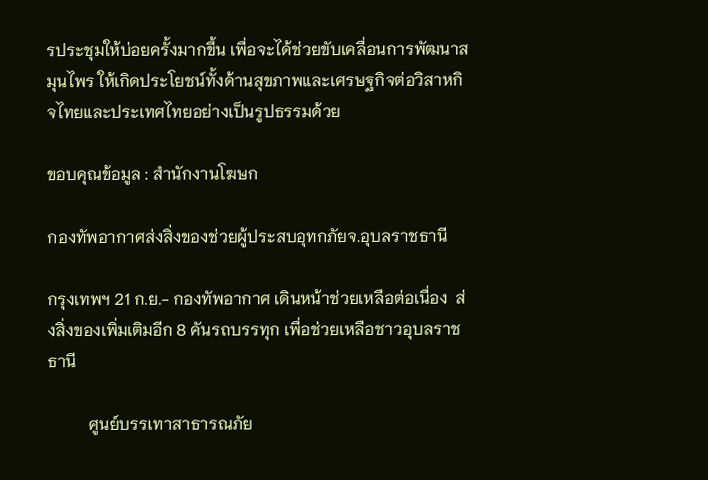รประชุมให้บ่อยครั้งมากขึ้น เพื่อจะได้ช่วยขับเคลื่อนการพัฒนาสมุนไพร ให้เกิดประโยชน์ทั้งด้านสุขภาพและเศรษฐกิจต่อวิสาหกิจไทยและประเทศไทยอย่างเป็นรูปธรรมด้วย

ขอบคุณข้อมูล : สำนักงานโฆษก

กองทัพอากาศส่งสิ่งของช่วยผู้ประสบอุทกภัยจ.อุบลราชธานี

กรุงเทพฯ 21 ก.ย.- กองทัพอากาศ เดินหน้าช่วยเหลือต่อเนื่อง  ส่งสิ่งของเพิ่มเติมอีก 8 คันรถบรรทุก เพื่อช่วยเหลือชาวอุบลราชธานี

          ศูนย์บรรเทาสาธารณภัย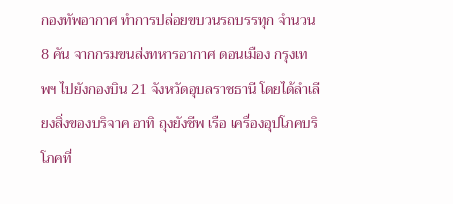กองทัพอากาศ ทำการปล่อยขบวนรถบรรทุก จำนวน 8 คัน จากกรมขนส่งทหารอากาศ ดอนเมือง กรุงเทพฯ ไปยังกองบิน 21 จังหวัดอุบลราชธานี โดยได้ลำเลียงสิ่งของบริจาค อาทิ ถุงยังชีพ เรือ เครื่องอุปโภคบริโภคที่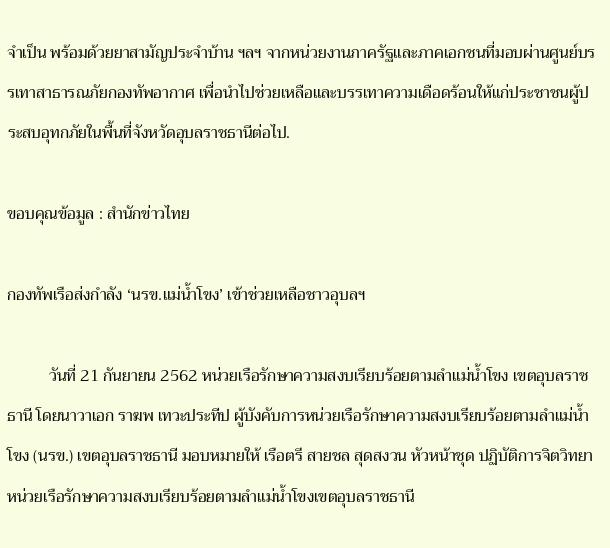จำเป็น พร้อมด้วยยาสามัญประจำบ้าน ฯลฯ จากหน่วยงานภาครัฐและภาคเอกชนที่มอบผ่านศูนย์บรรเทาสาธารณภัยกองทัพอากาศ เพื่อนำไปช่วยเหลือและบรรเทาความเดือดร้อนให้แก่ประชาชนผู้ประสบอุทกภัยในพื้นที่จังหวัดอุบลราชธานีต่อไป.

ขอบคุณข้อมูล : สำนักข่าวไทย

กองทัพเรือส่งกำลัง ‘นรข.แม่น้ำโขง’ เข้าช่วยเหลือชาวอุบลฯ

          วันที่ 21 กันยายน 2562 หน่วยเรือรักษาความสงบเรียบร้อยตามลำแม่น้ำโขง เขตอุบลราชธานี โดยนาวาเอก ราฆพ เทวะประทีป ผู้บังคับการหน่วยเรือรักษาความสงบเรียบร้อยตามลำแม่น้ำโขง (นรข.) เขตอุบลราชธานี มอบหมายให้ เรือตรี สายชล สุดสงวน หัวหน้าชุด ปฏิบัติการจิตวิทยา หน่วยเรือรักษาความสงบเรียบร้อยตามลำแม่น้ำโขงเขตอุบลราชธานี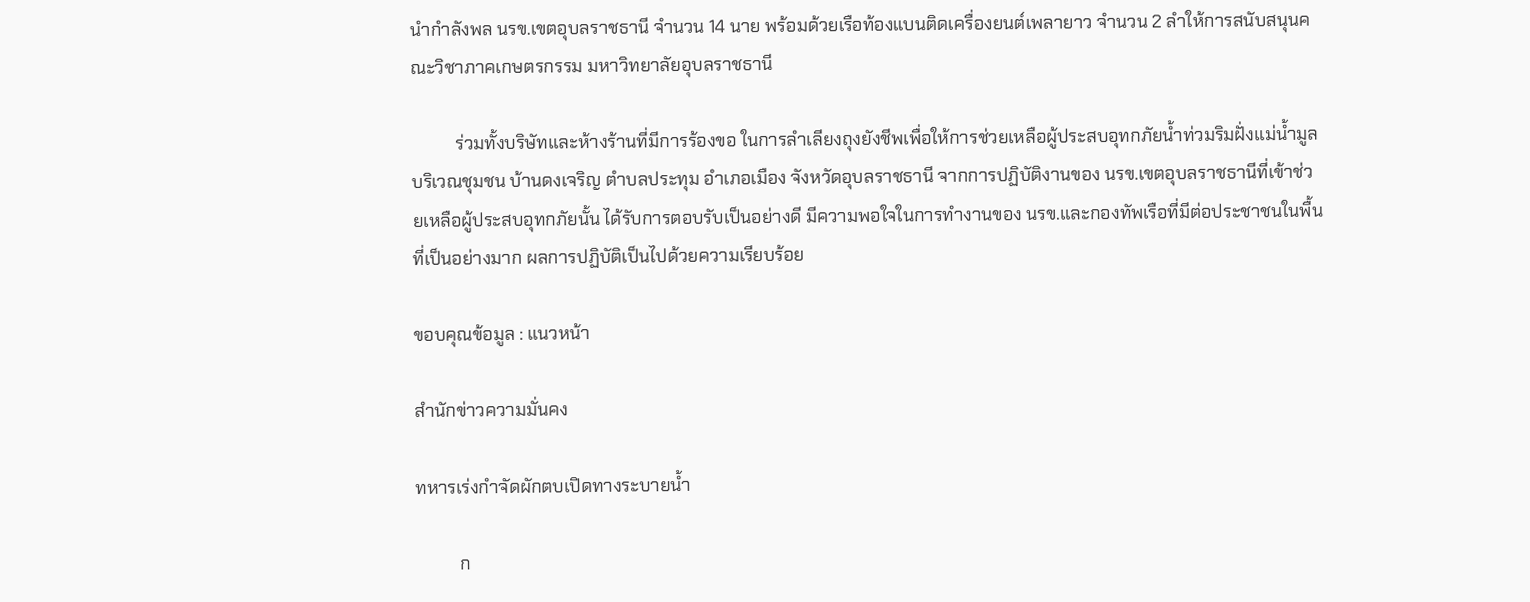นำกำลังพล นรข.เขตอุบลราชธานี จำนวน 14 นาย พร้อมด้วยเรือท้องแบนติดเครื่องยนต์เพลายาว จำนวน 2 ลำให้การสนับสนุนคณะวิชาภาคเกษตรกรรม มหาวิทยาลัยอุบลราชธานี

          ร่วมทั้งบริษัทและห้างร้านที่มีการร้องขอ ในการลำเลียงถุงยังชีพเพื่อให้การช่วยเหลือผู้ประสบอุทกภัยน้ำท่วมริมฝั่งแม่น้ำมูล บริเวณชุมชน บ้านดงเจริญ ตำบลประทุม อำเภอเมือง จังหวัดอุบลราชธานี จากการปฏิบัติงานของ นรข.เขตอุบลราชธานีที่เข้าช่วยเหลือผู้ประสบอุทกภัยนั้น ได้รับการตอบรับเป็นอย่างดี มีความพอใจในการทำงานของ นรข.และกองทัพเรือที่มีต่อประชาชนในพื้นที่เป็นอย่างมาก ผลการปฏิบัติเป็นไปด้วยความเรียบร้อย

ขอบคุณข้อมูล : แนวหน้า

สำนักข่าวความมั่นคง

ทหารเร่งกำจัดผักตบเปิดทางระบายน้ำ

          ก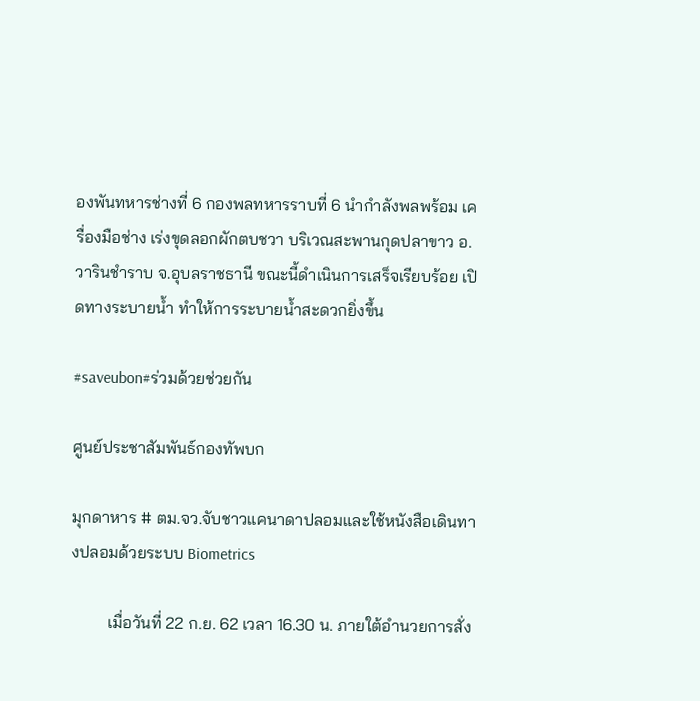องพันทหารช่างที่ 6 กองพลทหารราบที่ 6 นำกำลังพลพร้อม เครื่องมือช่าง เร่งขุดลอกผักตบชวา บริเวณสะพานกุดปลาขาว อ.วารินชำราบ จ.อุบลราชธานี ขณะนี้ดำเนินการเสร็จเรียบร้อย เปิดทางระบายน้ำ ทำให้การระบายน้ำสะดวกยิ่งขึ้น

#saveubon#ร่วมด้วยช่วยกัน

ศูนย์ประชาสัมพันธ์กองทัพบก

มุกดาหาร # ตม.จว.จับชาวแคนาดาปลอมและใช้หนังสือเดินทางปลอมด้วยระบบ Biometrics

         เมื่อวันที่ 22 ก.ย. 62 เวลา 16.30 น. ภายใต้อำนวยการสั่ง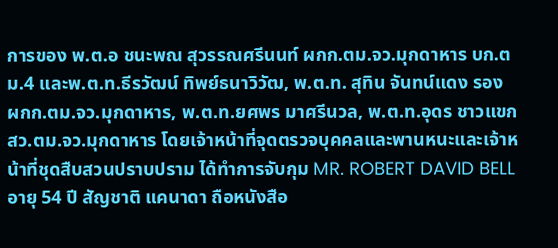การของ พ.ต.อ ชนะพณ สุวรรณศรีนนท์ ผกก.ตม.จว.มุกดาหาร บก.ตม.4 และพ.ต.ท.ธีรวัฒน์ ทิพย์ธนาวิวัฒ, พ.ต.ท. สุทิน จันทน์แดง รอง ผกก.ตม.จว.มุกดาหาร, พ.ต.ท.ยศพร มาศรีนวล, พ.ต.ท.อุดร ชาวแขก สว.ตม.จว.มุกดาหาร โดยเจ้าหน้าที่จุดตรวจบุคคลและพานหนะและเจ้าหน้าที่ชุดสืบสวนปราบปราม ได้ทำการจับกุม MR. ROBERT DAVID BELL อายุ 54 ปี สัญชาติ แคนาดา ถือหนังสือ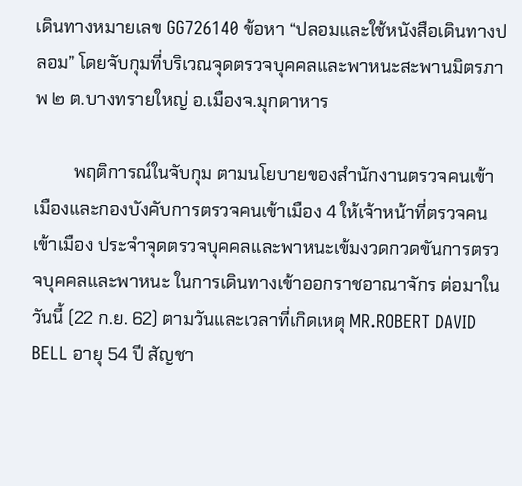เดินทางหมายเลข GG726140 ข้อหา “ปลอมและใช้หนังสือเดินทางปลอม” โดยจับกุมที่บริเวณจุดตรวจบุคคลและพาหนะสะพานมิตรภาพ ๒ ต.บางทรายใหญ่ อ.เมืองจ.มุกดาหาร

         พฤติการณ์ในจับกุม ตามนโยบายของสำนักงานตรวจคนเข้าเมืองและกองบังคับการตรวจคนเข้าเมือง 4 ให้เจ้าหน้าที่ตรวจคนเข้าเมือง ประจำจุดตรวจบุคคลและพาหนะเข้มงวดกวดขันการตรวจบุคคลและพาหนะ ในการเดินทางเข้าออกราชอาณาจักร ต่อมาในวันนี้ (22 ก.ย. 62) ตามวันและเวลาที่เกิดเหตุ MR.ROBERT DAVID BELL อายุ 54 ปี สัญชา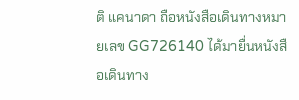ติ แคนาดา ถือหนังสือเดินทางหมายเลข GG726140 ได้มายื่นหนังสือเดินทาง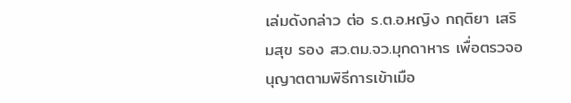เล่มดังกล่าว ต่อ ร.ต.อ.หญิง กฤติยา เสริมสุข รอง สว.ตม.จว.มุกดาหาร เพื่อตรวจอนุญาตตามพิธีการเข้าเมือ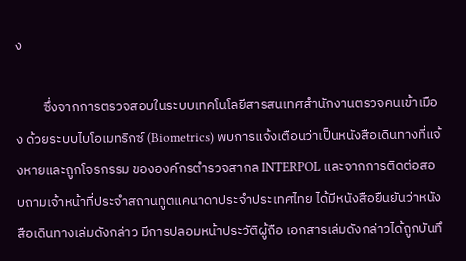ง

         ซึ่งจากการตรวจสอบในระบบเทคโนโลยีสารสนเทศสำนักงานตรวจคนเข้าเมือง ด้วยระบบไบโอเมทริกซ์ (Biometrics) พบการแจ้งเตือนว่าเป็นหนังสือเดินทางที่แจ้งหายและถูกโจรกรรม ขององค์กรตำรวจสากล INTERPOL และจากการติดต่อสอบถามเจ้าหน้าที่ประจำสถานทูตแคนาดาประจำประเทศไทย ได้มีหนังสือยืนยันว่าหนังสือเดินทางเล่มดังกล่าว มีการปลอมหน้าประวัติผู้ถือ เอกสารเล่มดังกล่าวได้ถูกบันทึ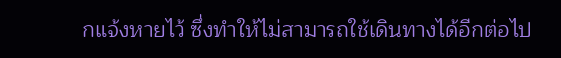กแจ้งหายไว้ ซึ่งทำให้ไม่สามารถใช้เดินทางได้อีกต่อไป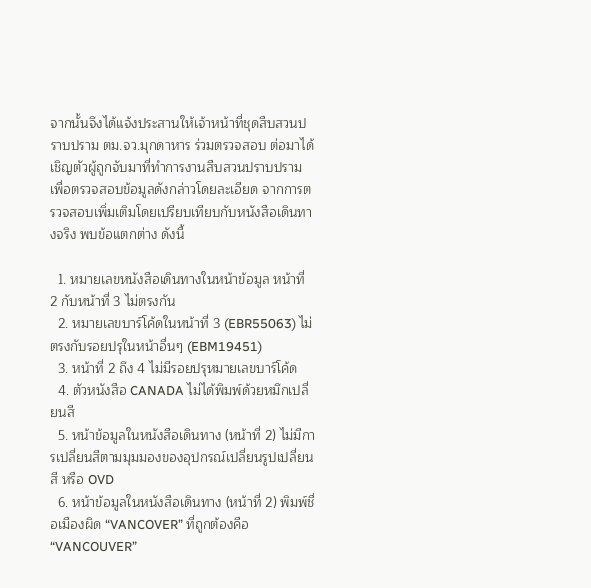จากนั้นจึงได้แจ้งประสานให้เจ้าหน้าที่ชุดสืบสวนปราบปราม ตม.จว.มุกดาหาร ร่วมตรวจสอบ ต่อมาได้เชิญตัวผู้ถูกจับมาที่ทำการงานสืบสวนปราบปราม เพื่อตรวจสอบข้อมูลดังกล่าวโดยละเอียด จากการตรวจสอบเพิ่มเติมโดยเปรียบเทียบกับหนังสือเดินทางจริง พบข้อแตกต่าง ดังนี้

  1. หมายเลขหนังสือเดินทางในหน้าข้อมูล หน้าที่ 2 กับหน้าที่ 3 ไม่ตรงกัน
  2. หมายเลขบาร์โค้ดในหน้าที่ 3 (EBR55063) ไม่ตรงกับรอยปรุในหน้าอื่นๆ (EBM19451)
  3. หน้าที่ 2 ถึง 4 ไม่มีรอยปรุหมายเลขบาร์โค้ด
  4. ตัวหนังสือ CANADA ไม่ได้พิมพ์ด้วยหมึกเปลี่ยนสี
  5. หน้าข้อมูลในหนังสือเดินทาง (หน้าที่ 2) ไม่มีการเปลี่ยนสีตามมุมมองของอุปกรณ์เปลี่ยนรูปเปลี่ยนสี หรือ OVD
  6. หน้าข้อมูลในหนังสือเดินทาง (หน้าที่ 2) พิมพ์ชื่อเมืองผิด “VANCOVER” ที่ถูกต้องคือ “VANCOUVER”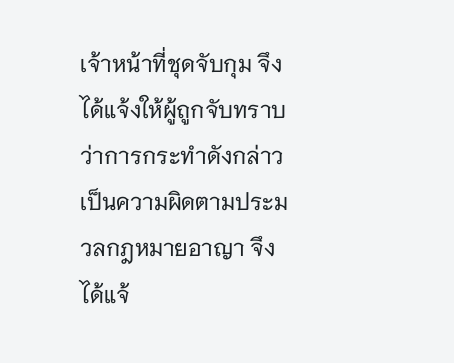เจ้าหน้าที่ชุดจับกุม จึงได้แจ้งให้ผู้ถูกจับทราบว่าการกระทำดังกล่าวเป็นความผิดตามประมวลกฎหมายอาญา จึงได้แจ้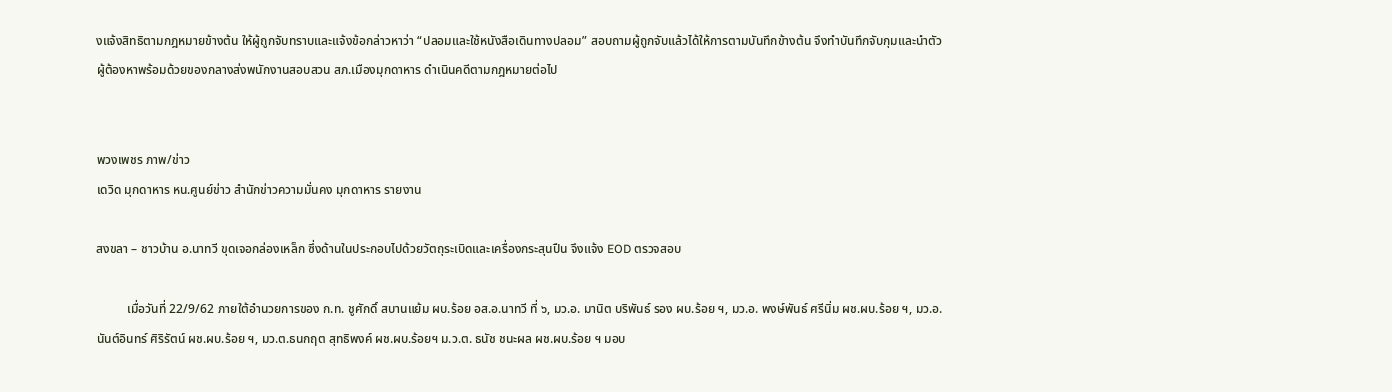งแจ้งสิทธิตามกฎหมายข้างต้น ให้ผู้ถูกจับทราบและแจ้งข้อกล่าวหาว่า “ปลอมและใช้หนังสือเดินทางปลอม” สอบถามผู้ถูกจับแล้วได้ให้การตามบันทึกข้างต้น จึงทำบันทึกจับกุมและนำตัวผู้ต้องหาพร้อมด้วยของกลางส่งพนักงานสอบสวน สภ.เมืองมุกดาหาร ดำเนินคดีตามกฎหมายต่อไป


พวงเพชร ภาพ/ข่าว
เดวิด มุกดาหาร หน.ศูนย์ข่าว สำนักข่าวความมั่นคง มุกดาหาร รายงาน

สงขลา – ชาวบ้าน อ.นาทวี ขุดเจอกล่องเหล็ก ซึ่งด้านในประกอบไปด้วยวัตถุระเบิดและเครื่องกระสุนปืน จึงแจ้ง EOD ตรวจสอบ

          เมื่อวันที่ 22/9/62 ภายใต้อำนวยการของ ก.ท. ชูศักดิ์ สบานแย้ม ผบ.ร้อย อส.อ.นาทวี ที่ ๖, มว.อ. มานิต บริพันธ์ รอง ผบ.ร้อย ฯ, มว.อ. พงษ์พันธ์ ศรีนิ่ม ผช.ผบ.ร้อย ฯ, มว.อ. นันต์อินทร์ ศิริรัตน์ ผช.ผบ.ร้อย ฯ, มว.ต.ธนกฤต สุทธิพงค์ ผช.ผบ.ร้อยฯ ม.ว.ต. ธนัช ชนะผล ผช.ผบ.ร้อย ฯ มอบ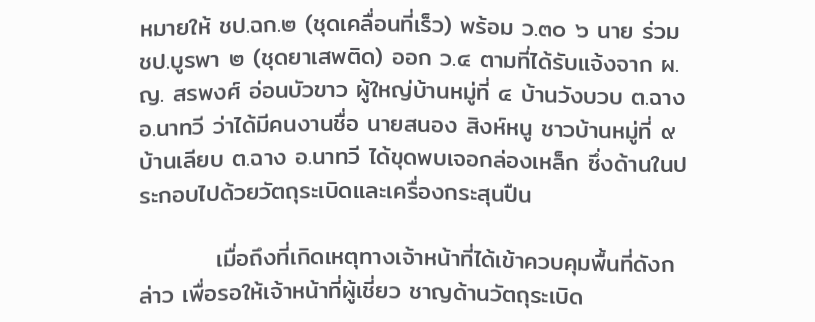หมายให้ ชป.ฉก.๒ (ชุดเคลื่อนที่เร็ว) พร้อม ว.๓๐ ๖ นาย ร่วม ชป.บูรพา ๒ (ชุดยาเสพติด) ออก ว.๔ ตามที่ได้รับแจ้งจาก ผ.ญ. สรพงศ์ อ่อนบัวขาว ผู้ใหญ่บ้านหมู่ที่ ๔ บ้านวังบวบ ต.ฉาง อ.นาทวี ว่าได้มีคนงานชื่อ นายสนอง สิงห์หนู ชาวบ้านหมู่ที่ ๙ บ้านเลียบ ต.ฉาง อ.นาทวี ได้ขุดพบเจอกล่องเหล็ก ซึ่งด้านในประกอบไปด้วยวัตถุระเบิดและเครื่องกระสุนปืน

         เมื่อถึงที่เกิดเหตุทางเจ้าหน้าที่ได้เข้าควบคุมพื้นที่ดังกล่าว เพื่อรอให้เจ้าหน้าที่ผู้เชี่ยว ชาญด้านวัตถุระเบิด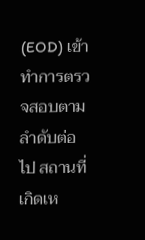(EOD) เข้าทำการตรวจสอบตามลำดับต่อไป สถานที่เกิดเห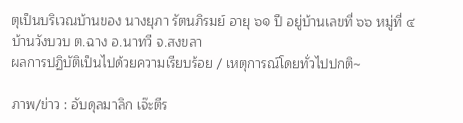ตุเป็นบริเวณบ้านของ นางยุภา รัตนภิรมย์ อายุ ๖๑ ปี อยู่บ้านเลขที่ ๖๖ หมู่ที่ ๔ บ้านวังบวบ ต.ฉาง อ.นาทวี จ.สงขลา
ผลการปฏิบัติเป็นไปด้วยความเรียบร้อย / เหตุการณ์โดยทั่วไปปกติ~

ภาพ/ข่าว : อับดุลมาลิก เจ๊ะตีร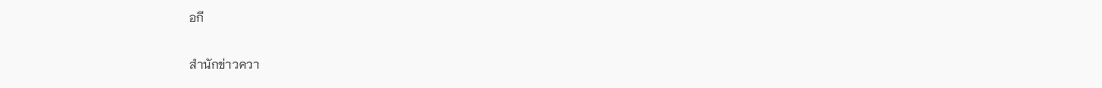อกี

สำนักข่าวควา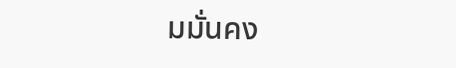มมั่นคง